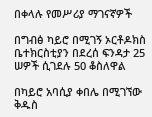በቀላሉ የመሥሪያ ማገናኛዎች

በግብፅ ካይሮ በሚገኝ ኦርቶዶክስ ቤተክርስቲያን በደረሰ ፍንዳታ 25 ሠዎች ሲገደሉ 50 ቆስለዋል

በካይሮ አባሲያ ቀበሌ በሚገኘው ቅዱስ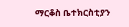ማርቆስ ቤተክርስቲያን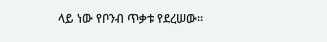ላይ ነው የቦንብ ጥቃቱ የደረሠው፡፡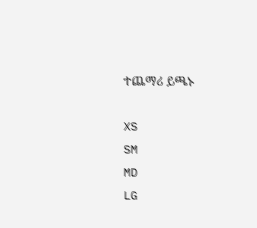ተጨማሪ ይጫኑ

XS
SM
MD
LG